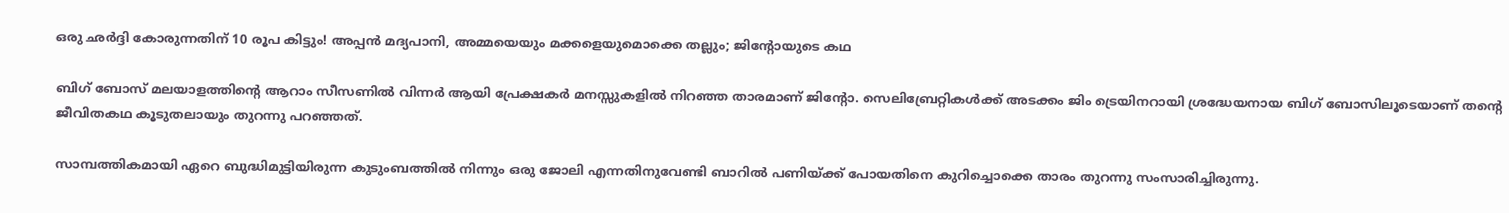ഒരു ഛര്‍ദ്ദി കോരുന്നതിന് 10 രൂപ കിട്ടും! അപ്പന്‍ മദ്യപാനി, അമ്മയെയും മക്കളെയുമൊക്കെ തല്ലും; ജിന്റോയുടെ കഥ

ബിഗ് ബോസ് മലയാളത്തിന്റെ ആറാം സീസണില്‍ വിന്നര്‍ ആയി പ്രേക്ഷകര്‍ മനസ്സുകളില്‍ നിറഞ്ഞ താരമാണ് ജിന്റോ. സെലിബ്രേറ്റികള്‍ക്ക് അടക്കം ജിം ട്രെയിനറായി ശ്രദ്ധേയനായ ബിഗ് ബോസിലൂടെയാണ് തന്റെ ജീവിതകഥ കൂടുതലായും തുറന്നു പറഞ്ഞത്.

സാമ്പത്തികമായി ഏറെ ബുദ്ധിമുട്ടിയിരുന്ന കുടുംബത്തില്‍ നിന്നും ഒരു ജോലി എന്നതിനുവേണ്ടി ബാറില്‍ പണിയ്ക്ക് പോയതിനെ കുറിച്ചൊക്കെ താരം തുറന്നു സംസാരിച്ചിരുന്നു.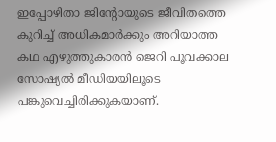ഇപ്പോഴിതാ ജിന്റോയുടെ ജീവിതത്തെ കുറിച്ച് അധികമാര്‍ക്കും അറിയാത്ത കഥ എഴുത്തുകാരന്‍ ജെറി പൂവക്കാല സോഷ്യല്‍ മീഡിയയിലൂടെ പങ്കുവെച്ചിരിക്കുകയാണ്.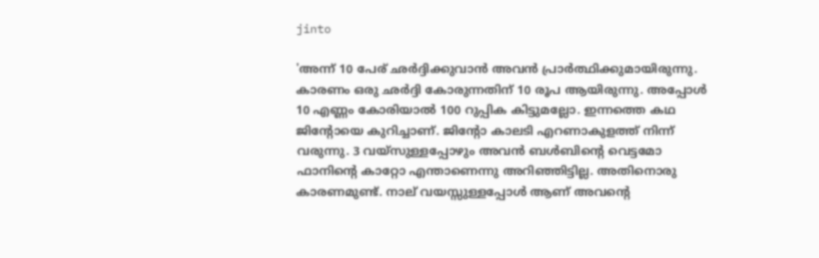jinto

'അന്ന് 10 പേര് ഛര്‍ദ്ദിക്കുവാന്‍ അവന്‍ പ്രാര്‍ത്ഥിക്കുമായിരുന്നു. കാരണം ഒരു ഛര്‍ദ്ദി കോരുന്നതിന് 10 രൂപ ആയിരുന്നു. അപ്പോൾ 10 എണ്ണം കോരിയാല്‍ 100 റുപ്പിക കിട്ടുമല്ലോ. ഇന്നത്തെ കഥ ജിന്റോയെ കുറിച്ചാണ്. ജിന്റോ കാലടി എറണാകുളത്ത് നിന്ന് വരുന്നു. 3 വയ്‌സുള്ളപ്പോഴും അവന്‍ ബള്‍ബിന്റെ വെട്ടമോ ഫാനിന്റെ കാറ്റോ എന്താണെന്നു അറിഞ്ഞിട്ടില്ല. അതിനൊരു കാരണമുണ്ട്. നാല് വയസ്സുള്ളപ്പോള്‍ ആണ് അവന്റെ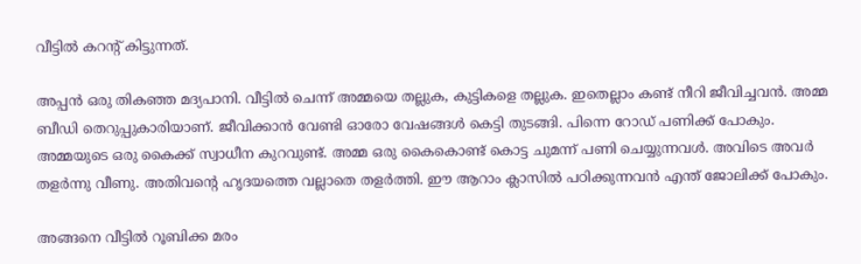വീട്ടില്‍ കറന്റ് കിട്ടുന്നത്.

അപ്പന്‍ ഒരു തികഞ്ഞ മദ്യപാനി. വീട്ടില്‍ ചെന്ന് അമ്മയെ തല്ലുക, കുട്ടികളെ തല്ലുക. ഇതെല്ലാം കണ്ട് നീറി ജീവിച്ചവന്‍. അമ്മ ബീഡി തെറുപ്പുകാരിയാണ്. ജീവിക്കാന്‍ വേണ്ടി ഓരോ വേഷങ്ങള്‍ കെട്ടി തുടങ്ങി. പിന്നെ റോഡ് പണിക്ക് പോകും. അമ്മയുടെ ഒരു കൈക്ക് സ്വാധീന കുറവുണ്ട്. അമ്മ ഒരു കൈകൊണ്ട് കൊട്ട ചുമന്ന് പണി ചെയ്യുന്നവള്‍. അവിടെ അവര്‍ തളര്‍ന്നു വീണു. അതിവന്റെ ഹൃദയത്തെ വല്ലാതെ തളര്‍ത്തി. ഈ ആറാം ക്ലാസില്‍ പഠിക്കുന്നവന്‍ എന്ത് ജോലിക്ക് പോകും.

അങ്ങനെ വീട്ടില്‍ റൂബിക്ക മരം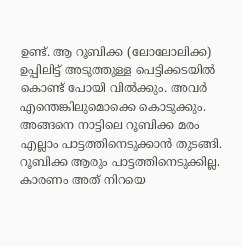ഉണ്ട്. ആ റൂബിക്ക (ലോലോലിക്ക) ഉപ്പിലിട്ട് അടുത്തുള്ള പെട്ടിക്കടയില്‍ കൊണ്ട് പോയി വില്‍ക്കും. അവര്‍ എന്തെങ്കിലുമൊക്കെ കൊടുക്കും. അങ്ങനെ നാട്ടിലെ റൂബിക്ക മരം എല്ലാം പാട്ടത്തിനെടുക്കാന്‍ തുടങ്ങി. റൂബിക്ക ആരും പാട്ടത്തിനെടുക്കില്ല. കാരണം അത് നിറയെ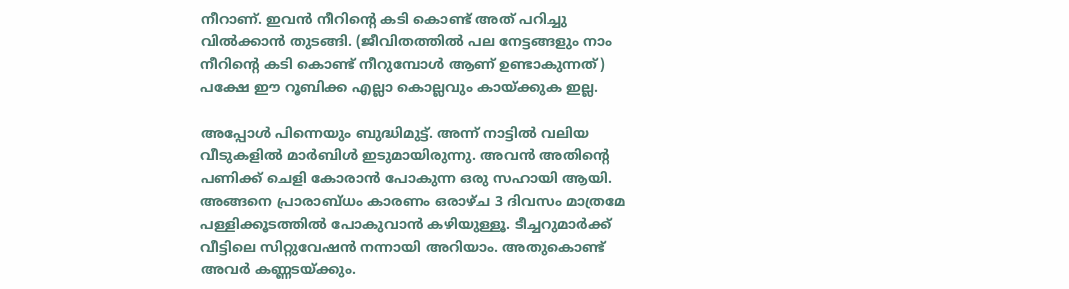നീറാണ്. ഇവന്‍ നീറിന്റെ കടി കൊണ്ട് അത് പറിച്ചു വില്‍ക്കാന്‍ തുടങ്ങി. (ജീവിതത്തില്‍ പല നേട്ടങ്ങളും നാം നീറിന്റെ കടി കൊണ്ട് നീറുമ്പോള്‍ ആണ് ഉണ്ടാകുന്നത്) പക്ഷേ ഈ റൂബിക്ക എല്ലാ കൊല്ലവും കായ്ക്കുക ഇല്ല.

അപ്പോള്‍ പിന്നെയും ബുദ്ധിമുട്ട്. അന്ന് നാട്ടില്‍ വലിയ വീടുകളില്‍ മാര്‍ബിള്‍ ഇടുമായിരുന്നു. അവന്‍ അതിന്റെ പണിക്ക് ചെളി കോരാന്‍ പോകുന്ന ഒരു സഹായി ആയി. അങ്ങനെ പ്രാരാബ്ധം കാരണം ഒരാഴ്ച 3 ദിവസം മാത്രമേ പള്ളിക്കൂടത്തില്‍ പോകുവാന്‍ കഴിയുള്ളൂ. ടീച്ചറുമാര്‍ക്ക് വീട്ടിലെ സിറ്റുവേഷന്‍ നന്നായി അറിയാം. അതുകൊണ്ട് അവര്‍ കണ്ണടയ്ക്കും.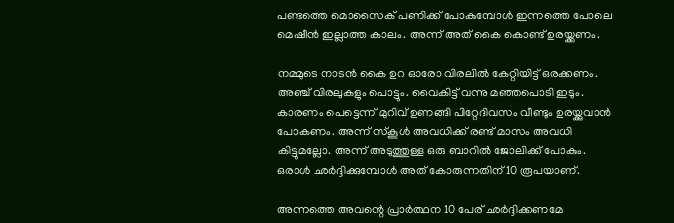പണ്ടത്തെ മൊസൈക് പണിക്ക് പോകുമ്പോള്‍ ഇന്നത്തെ പോലെ മെഷീന്‍ ഇല്ലാത്ത കാലം. അന്ന് അത് കൈ കൊണ്ട് ഉരയ്ക്കണം.

നമ്മുടെ നാടന്‍ കൈ ഉറ ഓരോ വിരലില്‍ കേറ്റിയിട്ട് ഒരക്കണം. അഞ്ച് വിരലുകളും പൊട്ടും. വൈകിട്ട് വന്നു മഞ്ഞപൊടി ഇടും. കാരണം പെട്ടെന്ന് മുറിവ് ഉണങ്ങി പിറ്റേദിവസം വീണ്ടും ഉരയ്ക്കുവാന്‍ പോകണം. അന്ന് സ്‌കൂള്‍ അവധിക്ക് രണ്ട് മാസം അവധി കിട്ടുമല്ലോ. അന്ന് അടുത്തുള്ള ഒരു ബാറില്‍ ജോലിക്ക് പോകും. ഒരാള്‍ ഛര്‍ദ്ദിക്കുമ്പോള്‍ അത് കോരുന്നതിന് 10 രൂപയാണ്.

അന്നത്തെ അവന്റെ പ്രാര്‍ത്ഥന 10 പേര് ഛര്‍ദ്ദിക്കണമേ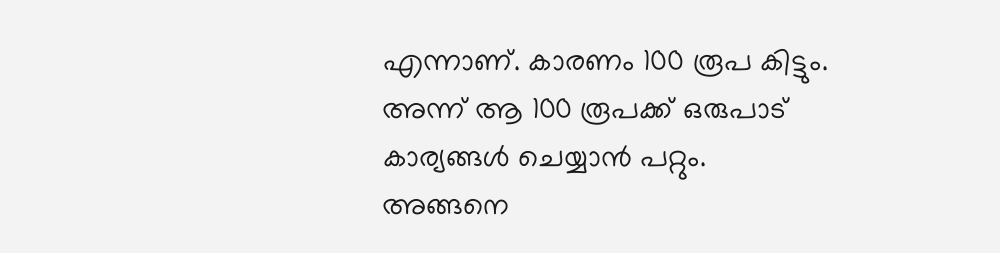എന്നാണ്. കാരണം 100 രൂപ കിട്ടും. അന്ന് ആ 100 രൂപക്ക് ഒരുപാട് കാര്യങ്ങള്‍ ചെയ്യാന്‍ പറ്റും. അങ്ങനെ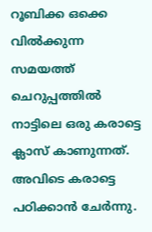റൂബിക്ക ഒക്കെ വില്‍ക്കുന്ന സമയത്ത് ചെറുപ്പത്തില്‍ നാട്ടിലെ ഒരു കരാട്ടെ ക്ലാസ് കാണുന്നത്. അവിടെ കരാട്ടെ പഠിക്കാന്‍ ചേര്‍ന്നു.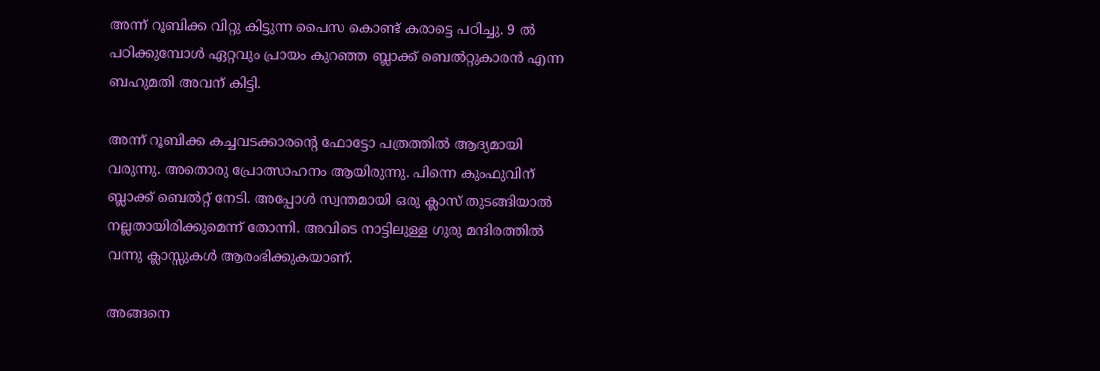അന്ന് റൂബിക്ക വിറ്റു കിട്ടുന്ന പൈസ കൊണ്ട് കരാട്ടെ പഠിച്ചു. 9 ല്‍ പഠിക്കുമ്പോള്‍ ഏറ്റവും പ്രായം കുറഞ്ഞ ബ്ലാക്ക് ബെല്‍റ്റുകാരന്‍ എന്ന ബഹുമതി അവന് കിട്ടി.

അന്ന് റൂബിക്ക കച്ചവടക്കാരന്റെ ഫോട്ടോ പത്രത്തില്‍ ആദ്യമായി വരുന്നു. അതൊരു പ്രോത്സാഹനം ആയിരുന്നു. പിന്നെ കുംഫുവിന് ബ്ലാക്ക് ബെല്‍റ്റ് നേടി. അപ്പോള്‍ സ്വന്തമായി ഒരു ക്ലാസ് തുടങ്ങിയാല്‍ നല്ലതായിരിക്കുമെന്ന് തോന്നി. അവിടെ നാട്ടിലുള്ള ഗുരു മന്ദിരത്തില്‍ വന്നു ക്ലാസ്സുകള്‍ ആരംഭിക്കുകയാണ്.

അങ്ങനെ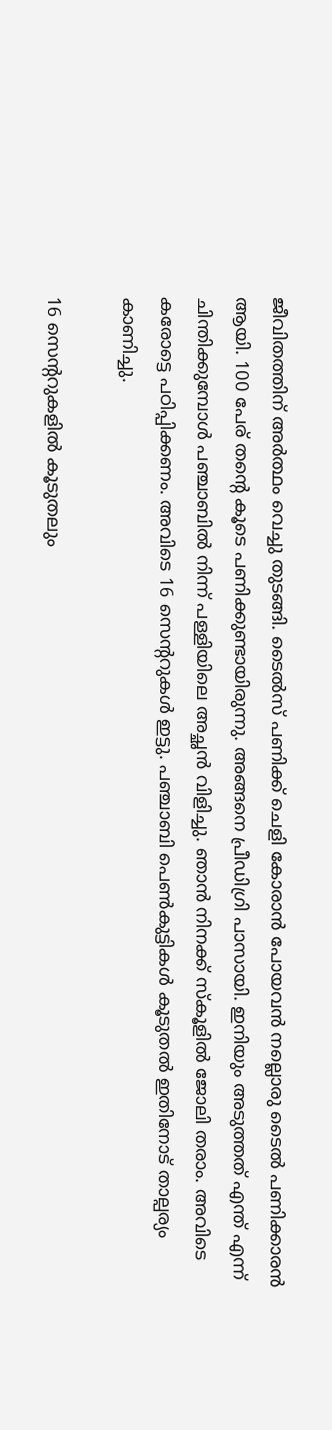ജീവിതത്തിന് അര്‍ത്ഥം വെച്ചു തുടങ്ങി. ടൈല്‍സ് പണിക്ക് ചെളി കോരാന്‍ പോയവന്‍ നല്ലൊരു ടൈല്‍ പണിക്കാരന്‍ ആയി. 100 പേര് തന്റെ കൂടെ പണിക്കുണ്ടായിരുന്നു. അങ്ങനെ പ്രീഡിഗ്രി പാസായി. ഇനിയും അടുത്തത് എന്ത് എന്ന് ചിന്തിക്കുമ്പോള്‍ പഞ്ചാബില്‍ നിന്ന് പള്ളിയിലെ അച്ഛന്‍ വിളിച്ചു. ഞാന്‍ നിനക്ക് സ്‌കൂളില്‍ ജോലി തരാം. അവിടെ കരോട്ടെ പഠിപ്പിക്കണം. അവിടെ 16 സെന്ററുകള്‍ ഇട്ടു. പഞ്ചാബി പെണ്‍കുട്ടികള്‍ കൂടുതല്‍ ഇതിനോട് താല്പര്യം കാണിച്ചു.

16 സെന്ററുകളില്‍ കൂടുതലും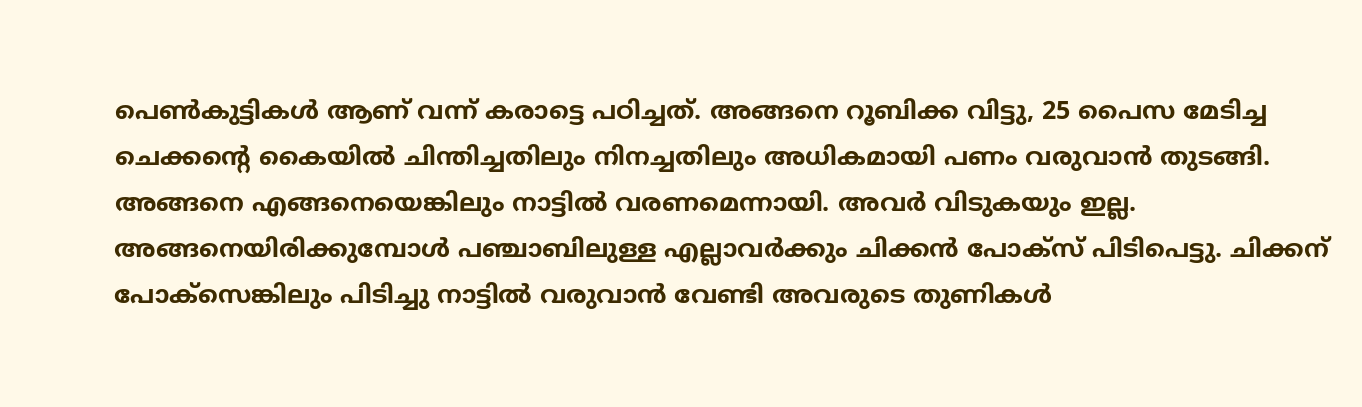പെണ്‍കുട്ടികള്‍ ആണ് വന്ന് കരാട്ടെ പഠിച്ചത്. അങ്ങനെ റൂബിക്ക വിട്ടു, 25 പൈസ മേടിച്ച ചെക്കന്റെ കൈയില്‍ ചിന്തിച്ചതിലും നിനച്ചതിലും അധികമായി പണം വരുവാന്‍ തുടങ്ങി. അങ്ങനെ എങ്ങനെയെങ്കിലും നാട്ടില്‍ വരണമെന്നായി. അവര്‍ വിടുകയും ഇല്ല. അങ്ങനെയിരിക്കുമ്പോള്‍ പഞ്ചാബിലുള്ള എല്ലാവര്‍ക്കും ചിക്കന്‍ പോക്‌സ് പിടിപെട്ടു. ചിക്കന് പോക്‌സെങ്കിലും പിടിച്ചു നാട്ടില്‍ വരുവാന്‍ വേണ്ടി അവരുടെ തുണികള്‍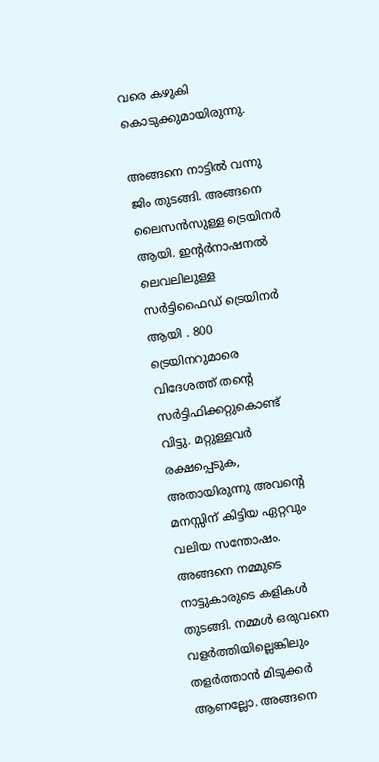വരെ കഴുകി കൊടുക്കുമായിരുന്നു.

അങ്ങനെ നാട്ടില്‍ വന്നു ജിം തുടങ്ങി. അങ്ങനെ ലൈസന്‍സുള്ള ട്രെയിനര്‍ ആയി. ഇന്റര്‍നാഷനല്‍ ലെവലിലുള്ള സര്‍ട്ടിഫൈഡ് ട്രെയിനര്‍ ആയി . 800 ട്രെയിനറുമാരെ വിദേശത്ത് തന്റെ സര്‍ട്ടിഫിക്കറ്റുകൊണ്ട് വിട്ടു. മറ്റുള്ളവര്‍ രക്ഷപ്പെടുക, അതായിരുന്നു അവന്റെ മനസ്സിന് കിട്ടിയ ഏറ്റവും വലിയ സന്തോഷം. അങ്ങനെ നമ്മുടെ നാട്ടുകാരുടെ കളികള്‍ തുടങ്ങി. നമ്മള്‍ ഒരുവനെ വളര്‍ത്തിയില്ലെങ്കിലും തളര്‍ത്താന്‍ മിടുക്കര്‍ ആണല്ലോ. അങ്ങനെ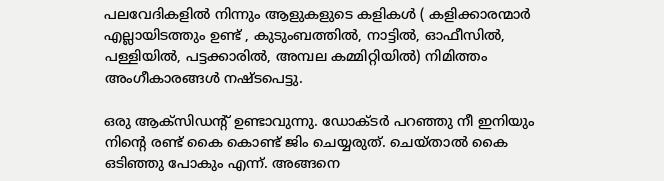പലവേദികളില്‍ നിന്നും ആളുകളുടെ കളികള്‍ ( കളിക്കാരന്മാര്‍ എല്ലായിടത്തും ഉണ്ട് , കുടുംബത്തില്‍, നാട്ടില്‍, ഓഫീസില്‍, പള്ളിയില്‍, പട്ടക്കാരില്‍, അമ്പല കമ്മിറ്റിയില്‍) നിമിത്തം അംഗീകാരങ്ങള്‍ നഷ്ടപെട്ടു.

ഒരു ആക്‌സിഡന്റ് ഉണ്ടാവുന്നു. ഡോക്ടര്‍ പറഞ്ഞു നീ ഇനിയും നിന്റെ രണ്ട് കൈ കൊണ്ട് ജിം ചെയ്യരുത്. ചെയ്താല്‍ കൈ ഒടിഞ്ഞു പോകും എന്ന്. അങ്ങനെ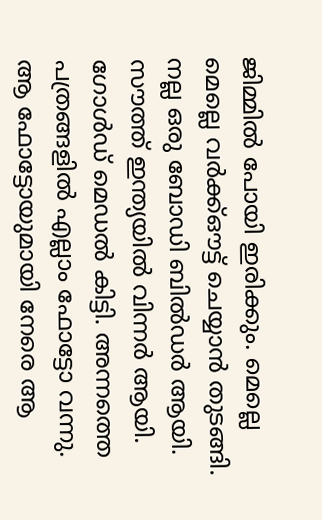ജിമ്മില്‍ പോയി ഇരിക്കും. മെല്ലെ മെല്ലെ വര്‍ക്ക്ഔട്ട് ചെയ്യാന്‍ തുടങ്ങി. നല്ല ഒരു ബോഡി ബില്‍ഡര്‍ ആയി. സൗത്ത് ഇന്ത്യയില്‍ വിന്നര്‍ ആയി. ഗോള്‍ഡ് മെഡല്‍ കിട്ടി. അന്നത്തെ പത്രങ്ങളില്‍ എല്ലാം ഫോട്ടോ വന്നു. ആ ഫോട്ടോയുമായി നേരെ ആ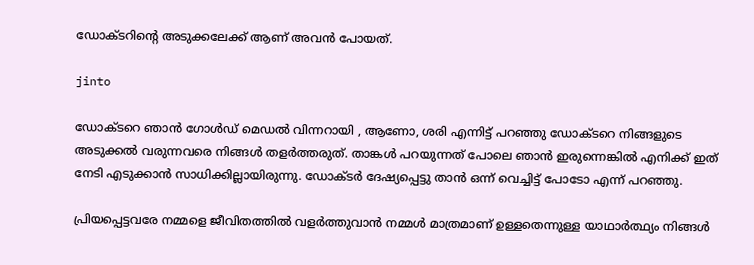ഡോക്ടറിന്റെ അടുക്കലേക്ക് ആണ് അവന്‍ പോയത്.

jinto

ഡോക്ടറെ ഞാന്‍ ഗോള്‍ഡ് മെഡല്‍ വിന്നറായി , ആണോ, ശരി എന്നിട്ട് പറഞ്ഞു ഡോക്ടറെ നിങ്ങളുടെ അടുക്കല്‍ വരുന്നവരെ നിങ്ങള്‍ തളര്‍ത്തരുത്. താങ്കള്‍ പറയുന്നത് പോലെ ഞാന്‍ ഇരുന്നെങ്കില്‍ എനിക്ക് ഇത് നേടി എടുക്കാന്‍ സാധിക്കില്ലായിരുന്നു. ഡോക്ടര്‍ ദേഷ്യപ്പെട്ടു താന്‍ ഒന്ന് വെച്ചിട്ട് പോടോ എന്ന് പറഞ്ഞു.

പ്രിയപ്പെട്ടവരേ നമ്മളെ ജീവിതത്തില്‍ വളര്‍ത്തുവാന്‍ നമ്മള്‍ മാത്രമാണ് ഉള്ളതെന്നുള്ള യാഥാര്‍ത്ഥ്യം നിങ്ങള്‍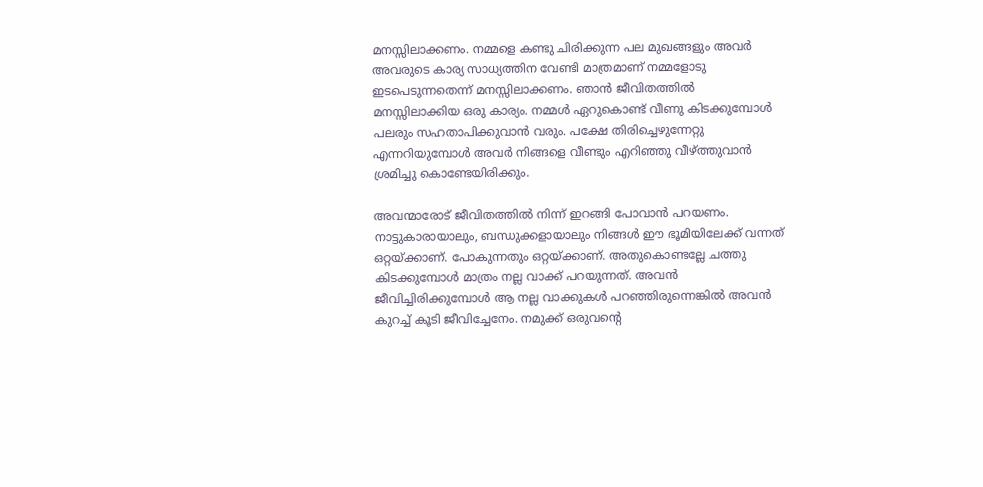മനസ്സിലാക്കണം. നമ്മളെ കണ്ടു ചിരിക്കുന്ന പല മുഖങ്ങളും അവര്‍ അവരുടെ കാര്യ സാധ്യത്തിന വേണ്ടി മാത്രമാണ് നമ്മളോടു ഇടപെടുന്നതെന്ന് മനസ്സിലാക്കണം. ഞാന്‍ ജീവിതത്തില്‍ മനസ്സിലാക്കിയ ഒരു കാര്യം. നമ്മള്‍ ഏറുകൊണ്ട് വീണു കിടക്കുമ്പോള്‍ പലരും സഹതാപിക്കുവാന്‍ വരും. പക്ഷേ തിരിച്ചെഴുന്നേറ്റു എന്നറിയുമ്പോള്‍ അവര്‍ നിങ്ങളെ വീണ്ടും എറിഞ്ഞു വീഴ്ത്തുവാന്‍ ശ്രമിച്ചു കൊണ്ടേയിരിക്കും.

അവന്മാരോട് ജീവിതത്തില്‍ നിന്ന് ഇറങ്ങി പോവാന്‍ പറയണം. നാട്ടുകാരായാലും, ബന്ധുക്കളായാലും നിങ്ങള്‍ ഈ ഭൂമിയിലേക്ക് വന്നത് ഒറ്റയ്ക്കാണ്. പോകുന്നതും ഒറ്റയ്ക്കാണ്. അതുകൊണ്ടല്ലേ ചത്തു കിടക്കുമ്പോള്‍ മാത്രം നല്ല വാക്ക് പറയുന്നത്. അവന്‍ ജീവിച്ചിരിക്കുമ്പോള്‍ ആ നല്ല വാക്കുകള്‍ പറഞ്ഞിരുന്നെങ്കില്‍ അവന്‍ കുറച്ച് കൂടി ജീവിച്ചേനേം. നമുക്ക് ഒരുവന്റെ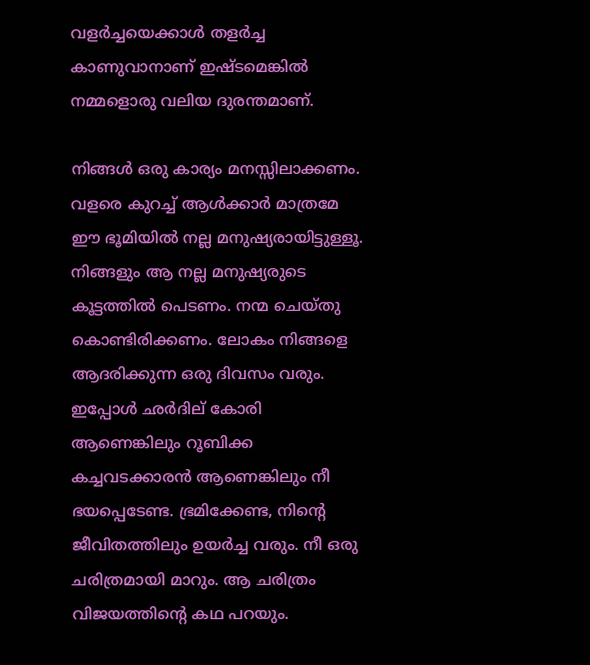വളര്‍ച്ചയെക്കാള്‍ തളര്‍ച്ച കാണുവാനാണ് ഇഷ്ടമെങ്കില്‍ നമ്മളൊരു വലിയ ദുരന്തമാണ്.

നിങ്ങള്‍ ഒരു കാര്യം മനസ്സിലാക്കണം. വളരെ കുറച്ച് ആള്‍ക്കാര്‍ മാത്രമേ ഈ ഭൂമിയില്‍ നല്ല മനുഷ്യരായിട്ടുള്ളൂ. നിങ്ങളും ആ നല്ല മനുഷ്യരുടെ കൂട്ടത്തില്‍ പെടണം. നന്മ ചെയ്തു കൊണ്ടിരിക്കണം. ലോകം നിങ്ങളെ ആദരിക്കുന്ന ഒരു ദിവസം വരും. ഇപ്പോള്‍ ഛര്‍ദില് കോരി ആണെങ്കിലും റൂബിക്ക കച്ചവടക്കാരന്‍ ആണെങ്കിലും നീ ഭയപ്പെടേണ്ട. ഭ്രമിക്കേണ്ട, നിന്റെ ജീവിതത്തിലും ഉയര്‍ച്ച വരും. നീ ഒരു ചരിത്രമായി മാറും. ആ ചരിത്രം വിജയത്തിന്റെ കഥ പറയും.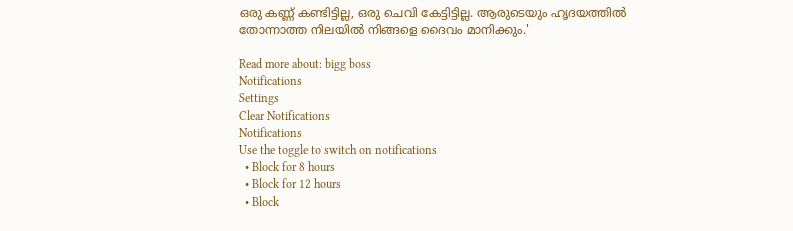ഒരു കണ്ണ് കണ്ടിട്ടില്ല, ഒരു ചെവി കേട്ടിട്ടില്ല. ആരുടെയും ഹൃദയത്തില്‍ തോന്നാത്ത നിലയില്‍ നിങ്ങളെ ദൈവം മാനിക്കും.'

Read more about: bigg boss
Notifications
Settings
Clear Notifications
Notifications
Use the toggle to switch on notifications
  • Block for 8 hours
  • Block for 12 hours
  • Block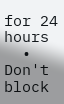for 24 hours
  • Don't block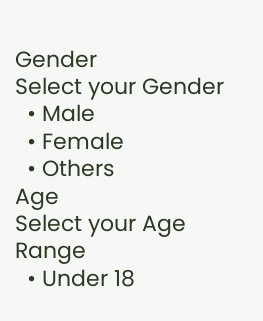Gender
Select your Gender
  • Male
  • Female
  • Others
Age
Select your Age Range
  • Under 18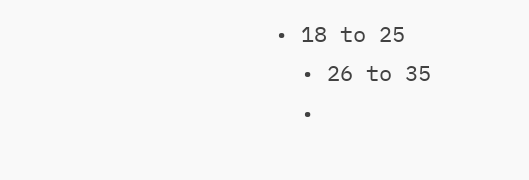• 18 to 25
  • 26 to 35
  •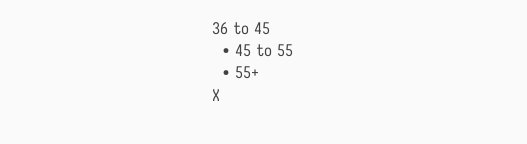36 to 45
  • 45 to 55
  • 55+
X